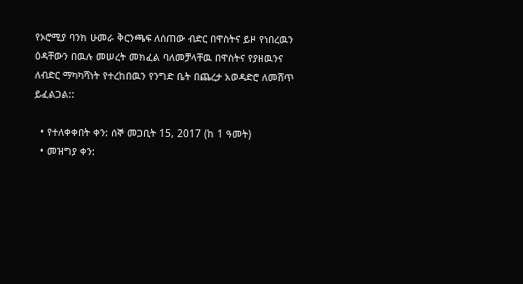የኦሮሚያ ባንክ ሁመራ ቅርንጫፍ ለሰጠው ብድር በዋስትና ይዞ የነበረዉን ዕዳቸውን በዉሉ መሠረት መክፈል ባለመቻላቸዉ በዋስትና የያዘዉንና ለብድር ማካካሻነት የተረከበዉን የንግድ ቤት በጨረታ አወዳድሮ ለመሸጥ ይፈልጋል::

  • የተለቀቀበት ቀን: ሰኞ መጋቢት 15, 2017 (ከ 1 ዓመት)
  • መዝግያ ቀን: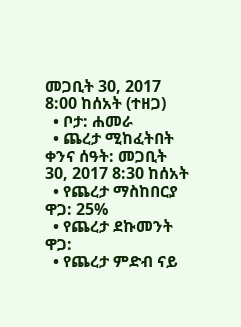መጋቢት 30, 2017 8:00 ከሰአት (ተዘጋ)
  • ቦታ: ሐመራ
  • ጨረታ ሚከፈትበት ቀንና ሰዓት: መጋቢት 30, 2017 8:30 ከሰአት
  • የጨረታ ማስከበርያ ዋጋ: 25%
  • የጨረታ ደኩመንት ዋጋ:
  • የጨረታ ምድብ ናይ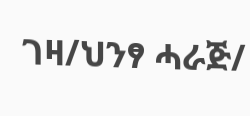ገዛ/ህንፃ ሓራጅ/